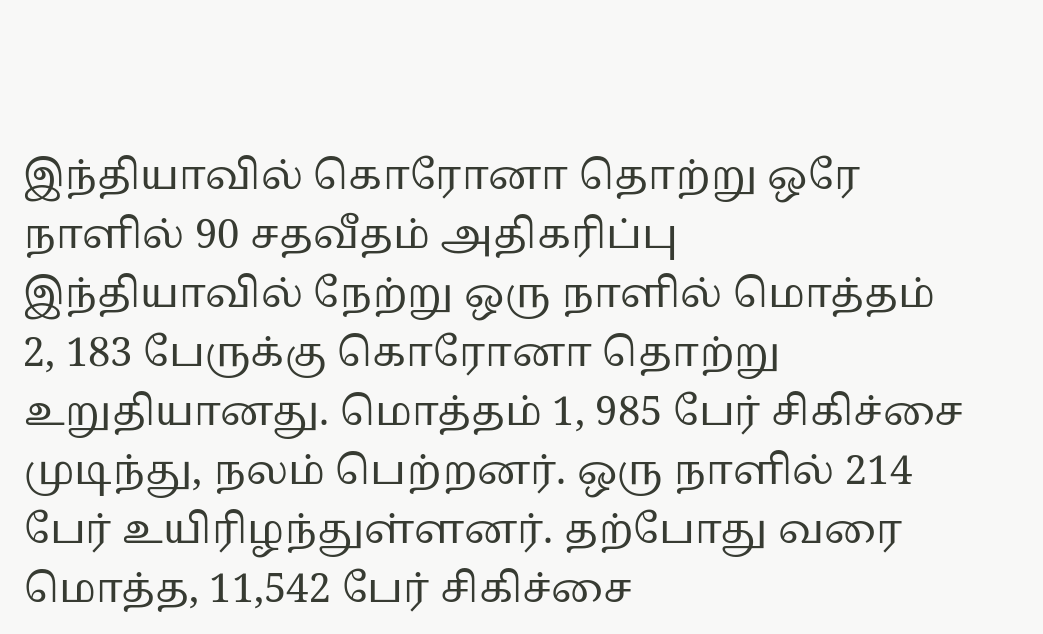இந்தியாவில் கொரோனா தொற்று ஒரே நாளில் 90 சதவீதம் அதிகரிப்பு
இந்தியாவில் நேற்று ஒரு நாளில் மொத்தம் 2, 183 பேருக்கு கொரோனா தொற்று உறுதியானது. மொத்தம் 1, 985 பேர் சிகிச்சை முடிந்து, நலம் பெற்றனர். ஒரு நாளில் 214 பேர் உயிரிழந்துள்ளனர். தற்போது வரை மொத்த, 11,542 பேர் சிகிச்சை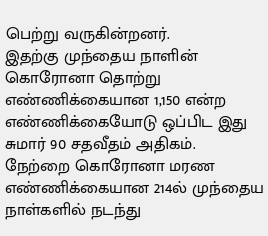பெற்று வருகின்றனர்.
இதற்கு முந்தைய நாளின் கொரோனா தொற்று எண்ணிக்கையான 1,150 என்ற எண்ணிக்கையோடு ஒப்பிட இது சுமார் 90 சதவீதம் அதிகம். நேற்றை கொரோனா மரண எண்ணிக்கையான 214ல் முந்தைய நாள்களில் நடந்து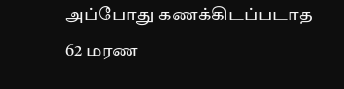அப்போது கணக்கிடப்படாத 62 மரண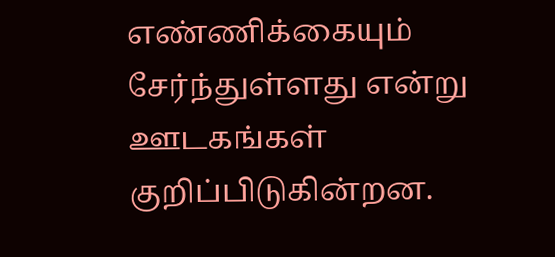எண்ணிக்கையும் சேர்ந்துள்ளது என்று ஊடகங்கள் குறிப்பிடுகின்றன.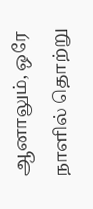ஆனாலும், ஒரே நாளில் தொற்று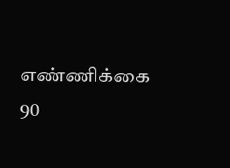எண்ணிக்கை 90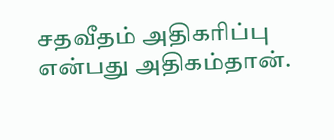சதவீதம் அதிகரிப்பு என்பது அதிகம்தான்.